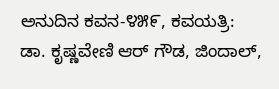ಅನುದಿನ ಕವನ-೪೫೯, ಕವಯತ್ರಿ: ಡಾ. ಕೃಷ್ಣವೇಣಿ ಆರ್ ಗೌಡ, ಜಿಂದಾಲ್,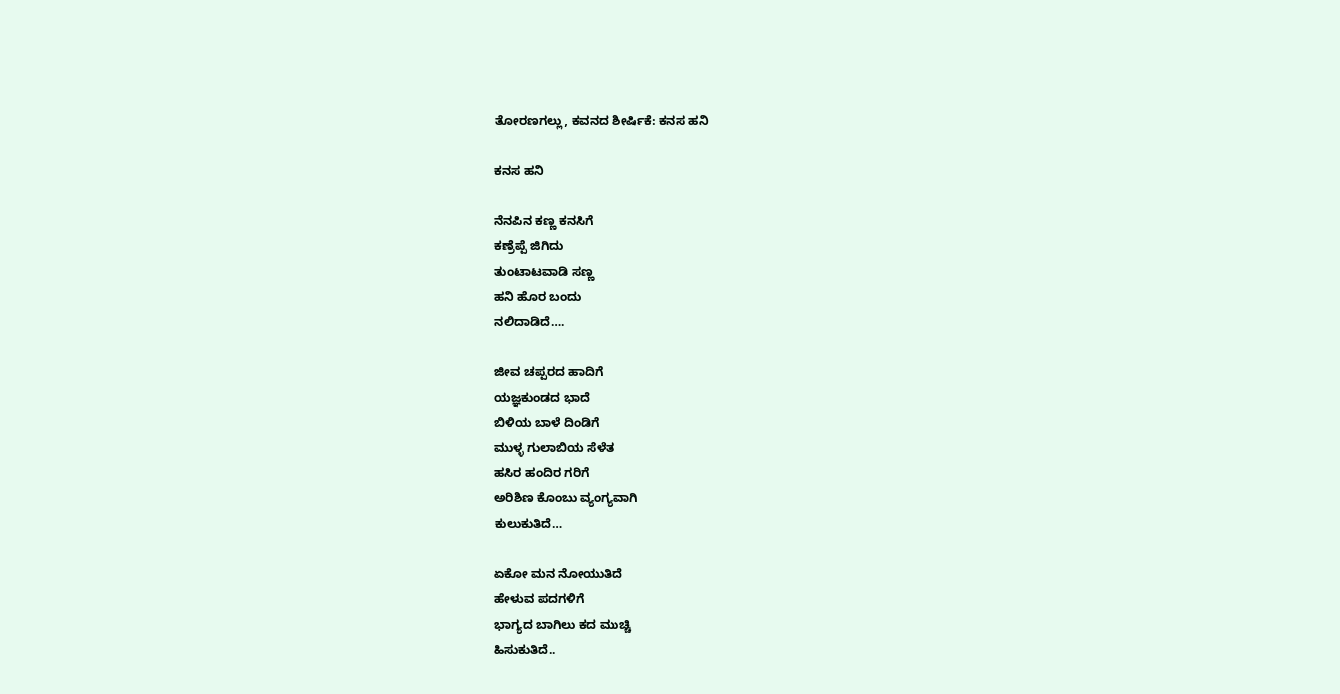ತೋರಣಗಲ್ಲು, ಕವನದ ಶೀರ್ಷಿಕೆ: ಕನಸ ಹನಿ

ಕನಸ ಹನಿ

ನೆನಪಿನ ಕಣ್ಣ ಕನಸಿಗೆ
ಕಣ್ರೆಪ್ಪೆ ಜಿಗಿದು
ತುಂಟಾಟವಾಡಿ ಸಣ್ಣ
ಹನಿ ಹೊರ ಬಂದು
ನಲಿದಾಡಿದೆ….

ಜೀವ ಚಪ್ಪರದ ಹಾದಿಗೆ
ಯಜ್ಞಕುಂಡದ ಭಾದೆ
ಬಿಳಿಯ ಬಾಳೆ ದಿಂಡಿಗೆ
ಮುಳ್ಳ ಗುಲಾಬಿಯ ಸೆಳೆತ
ಹಸಿರ ಹಂದಿರ ಗರಿಗೆ
ಅರಿಶಿಣ ಕೊಂಬು ವ್ಯಂಗ್ಯವಾಗಿ
ಕುಲುಕುತಿದೆ…

ಏಕೋ ಮನ ನೋಯುತಿದೆ
ಹೇಳುವ ಪದಗಳಿಗೆ
ಭಾಗ್ಯದ ಬಾಗಿಲು ಕದ ಮುಚ್ಚಿ
ಹಿಸುಕುತಿದೆ..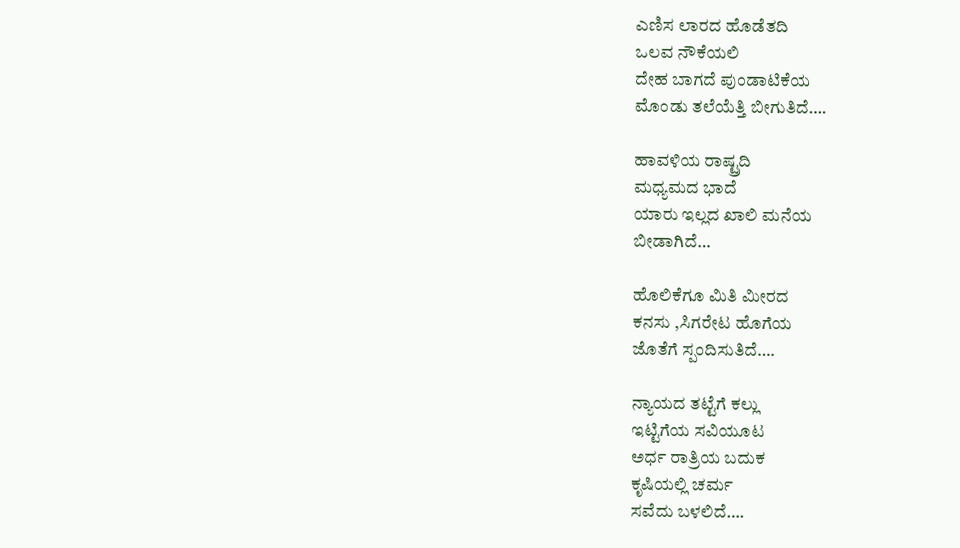ಎಣಿಸ ಲಾರದ ಹೊಡೆತದಿ
ಒಲವ ನೌಕೆಯಲಿ
ದೇಹ ಬಾಗದೆ ಪುಂಡಾಟಿಕೆಯ
ಮೊಂಡು ತಲೆಯೆತ್ತಿ ಬೀಗುತಿದೆ….

ಹಾವಳಿಯ ರಾಷ್ಟ್ರದಿ
ಮಧ್ಯಮದ ಭಾದೆ
ಯಾರು ಇಲ್ಲದ ಖಾಲಿ ಮನೆಯ
ಬೀಡಾಗಿದೆ…

ಹೊಲಿಕೆಗೂ ಮಿತಿ ಮೀರದ
ಕನಸು ,ಸಿಗರೇಟ ಹೊಗೆಯ
ಜೊತೆಗೆ ಸ್ಪಂದಿಸುತಿದೆ….

ನ್ಯಾಯದ ತಟ್ಟೆಗೆ ಕಲ್ಲು
ಇಟ್ಟಿಗೆಯ ಸವಿಯೂಟ
ಅರ್ಧ ರಾತ್ರಿಯ ಬದುಕ
ಕೃಷಿಯಲ್ಲಿ ಚರ್ಮ
ಸವೆದು ಬಳಲಿದೆ….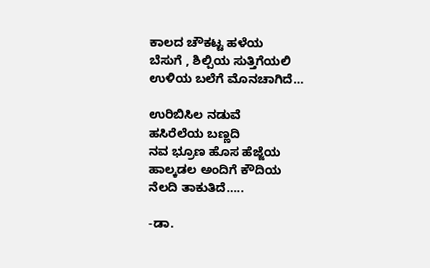ಕಾಲದ ಚೌಕಟ್ಟ ಹಳೆಯ
ಬೆಸುಗೆ , ಶಿಲ್ಪಿಯ ಸುತ್ತಿಗೆಯಲಿ
ಉಳಿಯ ಬಲೆಗೆ ಮೊನಚಾಗಿದೆ…

ಉರಿಬಿಸಿಲ ನಡುವೆ
ಹಸಿರೆಲೆಯ ಬಣ್ಣದಿ
ನವ ಭ್ರೂಣ ಹೊಸ ಹೆಜ್ಜೆಯ
ಹಾಲ್ಕಡಲ ಅಂದಿಗೆ ಕೌದಿಯ
ನೆಲದಿ ತಾಕುತಿದೆ…..

-ಡಾ.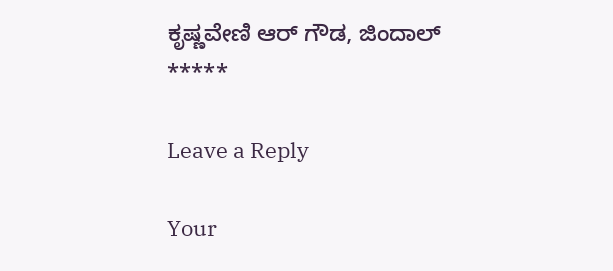ಕೃಷ್ಣವೇಣಿ ಆರ್ ಗೌಡ, ಜಿಂದಾಲ್
*****

Leave a Reply

Your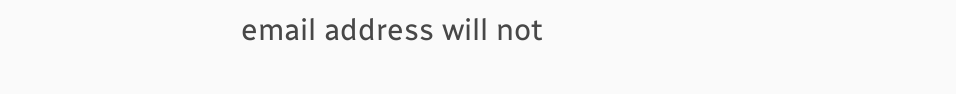email address will not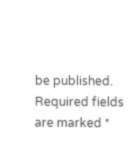be published. Required fields are marked *